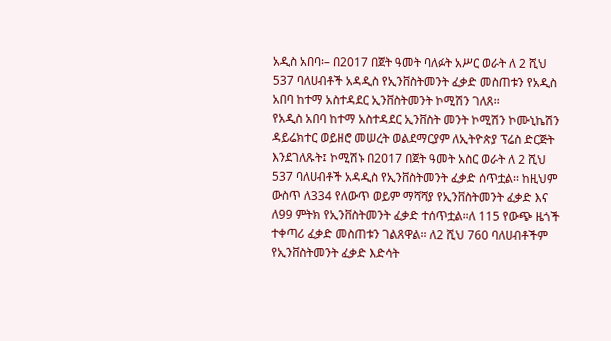አዲስ አበባ፡– በ2017 በጀት ዓመት ባለፉት አሥር ወራት ለ 2 ሺህ 537 ባለሀብቶች አዳዲስ የኢንቨስትመንት ፈቃድ መስጠቱን የአዲስ አበባ ከተማ አስተዳደር ኢንቨስትመንት ኮሚሽን ገለጸ፡፡
የአዲስ አበባ ከተማ አስተዳደር ኢንቨስት መንት ኮሚሽን ኮሙኒኬሽን ዳይሬክተር ወይዘሮ መሠረት ወልደማርያም ለኢትዮጵያ ፕሬስ ድርጅት እንደገለጹት፤ ኮሚሽኑ በ2017 በጀት ዓመት አስር ወራት ለ 2 ሺህ 537 ባለሀብቶች አዳዲስ የኢንቨስትመንት ፈቃድ ሰጥቷል፡፡ ከዚህም ውስጥ ለ334 የለውጥ ወይም ማሻሻያ የኢንቨስትመንት ፈቃድ እና ለ99 ምትክ የኢንቨስትመንት ፈቃድ ተሰጥቷል።ለ 115 የውጭ ዜጎች ተቀጣሪ ፈቃድ መስጠቱን ገልጸዋል፡፡ ለ2 ሺህ 760 ባለሀብቶችም የኢንቨስትመንት ፈቃድ እድሳት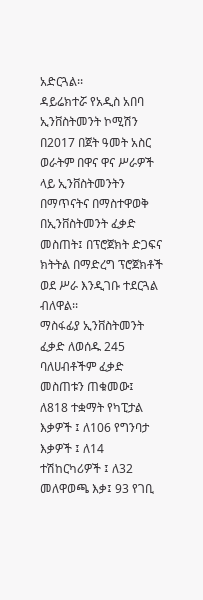አድርጓል፡፡
ዳይሬክተሯ የአዲስ አበባ ኢንቨስትመንት ኮሚሽን በ2017 በጀት ዓመት አስር ወራትም በዋና ዋና ሥራዎች ላይ ኢንቨስትመንትን በማጥናትና በማስተዋወቅ በኢንቨስትመንት ፈቃድ መስጠት፤ በፕሮጀክት ድጋፍና ክትትል በማድረግ ፕሮጀክቶች ወደ ሥራ እንዲገቡ ተደርጓል ብለዋል፡፡
ማስፋፊያ ኢንቨስትመንት ፈቃድ ለወሰዱ 245 ባለሀብቶችም ፈቃድ መስጠቱን ጠቁመው፤ ለ818 ተቋማት የካፒታል እቃዎች ፤ ለ106 የግንባታ እቃዎች ፤ ለ14 ተሽከርካሪዎች ፤ ለ32 መለዋወጫ እቃ፤ 93 የገቢ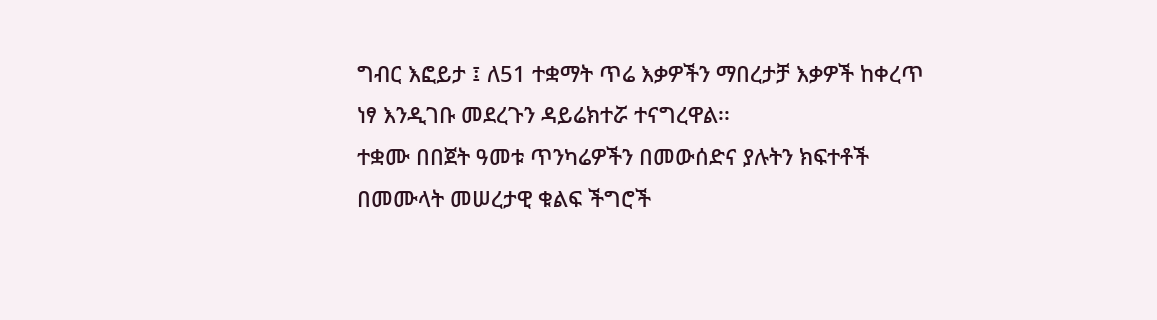ግብር እፎይታ ፤ ለ51 ተቋማት ጥሬ እቃዎችን ማበረታቻ እቃዎች ከቀረጥ ነፃ እንዲገቡ መደረጉን ዳይሬክተሯ ተናግረዋል፡፡
ተቋሙ በበጀት ዓመቱ ጥንካሬዎችን በመውሰድና ያሉትን ክፍተቶች በመሙላት መሠረታዊ ቁልፍ ችግሮች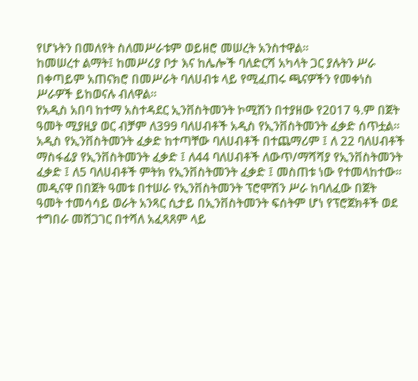የሆኑትን በመለየት ስለመሥራቱም ወይዘሮ መሠረት አንስተዋል፡፡
ከመሠረተ ልማት፤ ከመሥሪያ ቦታ እና ከሌሎች ባለድርሻ አካላት ጋር ያሉትን ሥራ በቀጣይም አጠናክሮ በመሥራት ባለሀብቱ ላይ የሚፈጠሩ ጫናዎችን የመቀነስ ሥራዎች ይከወናሉ ብለዋል።
የአዲስ አበባ ከተማ አስተዳደር ኢንቨስትመንት ኮሚሽን በተያዘው የ2017 ዓ.ም በጀት ዓመት ሚያዚያ ወር ብቻም ለ399 ባለሀብቶች አዲስ የኢንቨስትመንት ፈቃድ ሰጥቷል፡፡
አዲስ የኢንቨስትመንት ፈቃድ ከተጣቸው ባለሀብቶች በተጨማሪም ፤ ለ 22 ባለሀብቶች ማስፋፊያ የኢንቨስትመንት ፈቃድ ፤ ለ44 ባለሀብቶች ለውጥ/ማሻሻያ የኢንቨስትመንት ፈቃድ ፤ ለ5 ባለሀብቶች ምትክ የኢንቨስትመንት ፈቃድ ፤ መስጠቱ ነው የተመላከተው፡፡
መዲናዋ በበጀት ዓመቱ በተሠራ የኢንቨስትመንት ፕሮሞሽን ሥራ ከባለፈው በጀት ዓመት ተመሳሳይ ወራት አንጻር ሲታይ በኢንቨስትመንት ፍሰትም ሆነ የፕሮጀክቶች ወደ ተግበራ መሸጋገር በተሻለ አፈጻጸም ላይ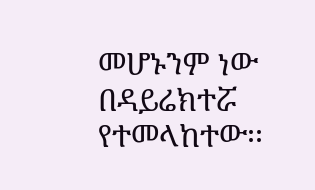መሆኑንም ነው በዳይሬክተሯ የተመላከተው፡፡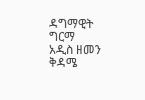ዳግማዊት ግርማ
አዲስ ዘመን ቅዳሜ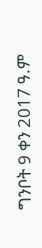ግንቦት 9 ቀን 2017 ዓ.ም